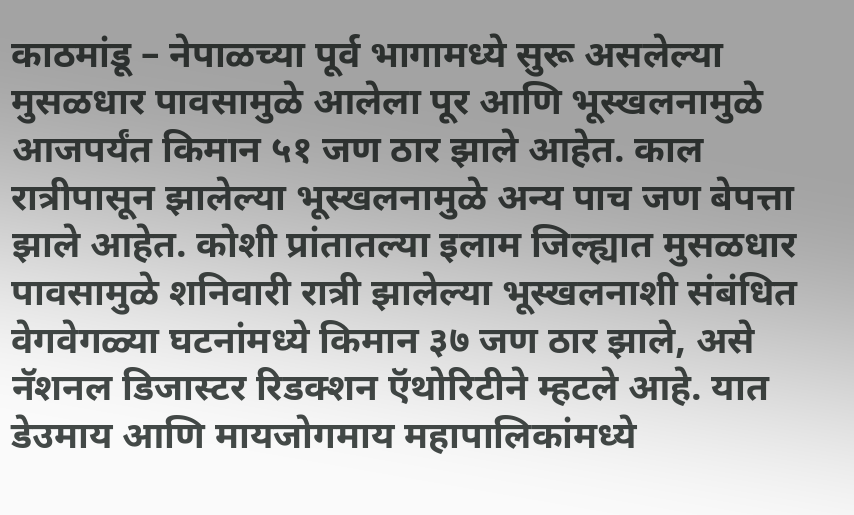काठमांडू – नेपाळच्या पूर्व भागामध्ये सुरू असलेल्या मुसळधार पावसामुळे आलेला पूर आणि भूस्खलनामुळे आजपर्यंत किमान ५१ जण ठार झाले आहेत. काल रात्रीपासून झालेल्या भूस्खलनामुळे अन्य पाच जण बेपत्ता झाले आहेत. कोशी प्रांतातल्या इलाम जिल्ह्यात मुसळधार पावसामुळे शनिवारी रात्री झालेल्या भूस्खलनाशी संबंधित वेगवेगळ्या घटनांमध्ये किमान ३७ जण ठार झाले, असे नॅशनल डिजास्टर रिडक्शन ऍथोरिटीने म्हटले आहे. यात डेउमाय आणि मायजोगमाय महापालिकांमध्ये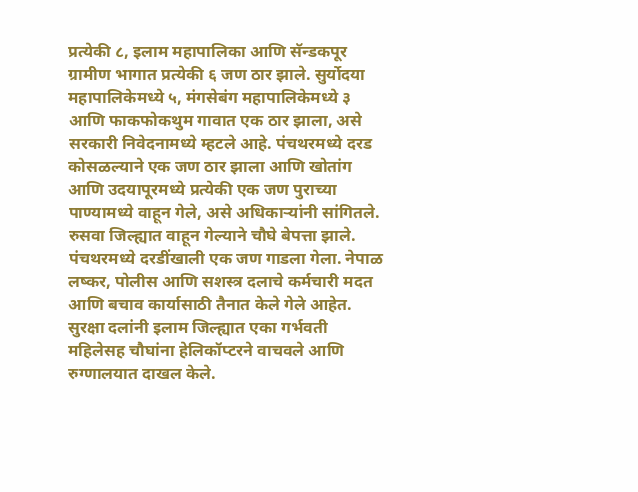प्रत्येकी ८, इलाम महापालिका आणि सॅन्डकपूर ग्रामीण भागात प्रत्येकी ६ जण ठार झाले. सुर्योदया महापालिकेमध्ये ५, मंगसेबंग महापालिकेमध्ये ३ आणि फाकफोकथुम गावात एक ठार झाला, असे सरकारी निवेदनामध्ये म्हटले आहे. पंचथरमध्ये दरड कोसळल्याने एक जण ठार झाला आणि खोतांग आणि उदयापूरमध्ये प्रत्येकी एक जण पुराच्या पाण्यामध्ये वाहून गेले, असे अधिकाऱ्यांनी सांगितले. रुसवा जिल्ह्यात वाहून गेल्याने चौघे बेपत्ता झाले. पंचथरमध्ये दरडींखाली एक जण गाडला गेला. नेपाळ लष्कर, पोलीस आणि सशस्त्र दलाचे कर्मचारी मदत आणि बचाव कार्यासाठी तैनात केले गेले आहेत. सुरक्षा दलांनी इलाम जिल्ह्यात एका गर्भवती महिलेसह चौघांना हेलिकॉप्टरने वाचवले आणि रुग्णालयात दाखल केले.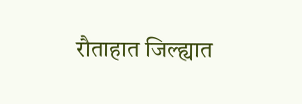रौताहात जिल्ह्यात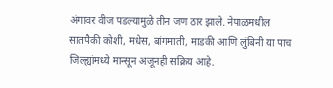अंगावर वीज पडल्यामुळे तीन जण ठार झाले. नेपाळमधील सातपैकी कोशी, मधेस, बांगमाती, माडकी आणि लुंबिनी या पाच जिल्ह्यांमध्ये मान्सून अजूनही सक्रिय आहे.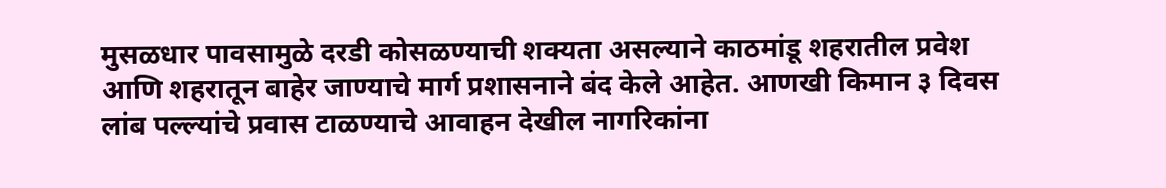मुसळधार पावसामुळे दरडी कोसळण्याची शक्यता असल्याने काठमांडू शहरातील प्रवेश आणि शहरातून बाहेर जाण्याचे मार्ग प्रशासनाने बंद केले आहेत. आणखी किमान ३ दिवस लांब पल्ल्यांचे प्रवास टाळण्याचे आवाहन देखील नागरिकांना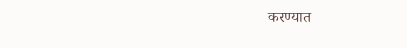करण्यात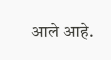आले आहे.